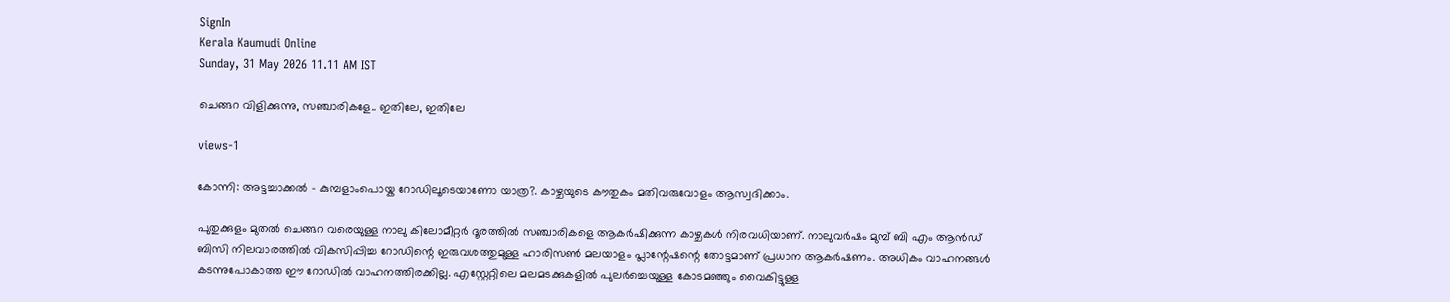SignIn
Kerala Kaumudi Online
Sunday, 31 May 2026 11.11 AM IST

ചെങ്ങറ വിളിക്കുന്നു, സഞ്ചാരികളേ.. ഇതിലേ, ഇതിലേ

views-1

കോന്നി: അട്ടച്ചാക്കൽ - കുമ്പളാംപൊയ്ക റോ‌ഡിലൂടെയാണോ യാത്ര?. കാഴ്ചയുടെ കൗതുകം മതിവരുവോളം ആസ്വദിക്കാം.

പുതുക്കുളം മുതൽ ചെങ്ങറ വരെയുള്ള നാലു കിലോമീറ്റർ ദൂരത്തിൽ സഞ്ചാരികളെ ആക‌ർഷിക്കുന്ന കാഴ്ചകൾ നിരവധിയാണ്. നാലുവർഷം മുമ്പ് ബി എം ആൻഡ് ബിസി നിലവാരത്തിൽ വികസിപ്പിച്ച റോഡിന്റെ ഇരുവശത്തുമുള്ള ഹാരിസൺ മലയാളം പ്ലാന്റേഷന്റെ തോട്ടമാണ് പ്രധാന ആകർഷണം. അധികം വാഹനങ്ങൾ കടന്നുപോകാത്ത ഈ റോഡിൽ വാഹനത്തിരക്കില്ല. എസ്റ്റേറ്റിലെ മലമടക്കുകളിൽ പുലർച്ചെയുള്ള കോടമഞ്ഞും വൈകിട്ടുള്ള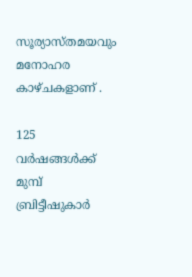സൂര്യാസ്തമയവും മനോഹര കാഴ്ചകളാണ് .

125 വർഷങ്ങൾക്ക് മുമ്പ് ബ്രിട്ടീഷുകാർ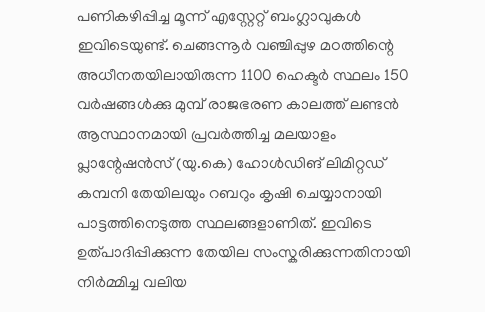പണികഴിപ്പിച്ച മൂന്ന് എസ്റ്റേറ്റ് ബംഗ്ലാവുകൾ ഇവിടെയുണ്ട്. ചെങ്ങന്നൂർ വഞ്ചിപ്പുഴ മഠത്തിന്റെ അധീനതയിലായിരുന്ന 1100 ഹെക്ടർ സ്ഥലം 150 വർഷങ്ങൾക്കു മുമ്പ് രാജഭരണ കാലത്ത് ലണ്ടൻ ആസ്ഥാനമായി പ്രവർത്തിച്ച മലയാളം പ്ലാന്റേഷൻസ് (യു.കെ) ഹോൾഡിങ് ലിമിറ്റഡ് കമ്പനി തേയിലയും റബറും കൃഷി ചെയ്യാനായി പാട്ടത്തിനെടുത്ത സ്ഥലങ്ങളാണിത്. ഇവിടെ ഉത്പാദിപ്പിക്കുന്ന തേയില സംസ്കരിക്കുന്നതിനായി നിർമ്മിച്ച വലിയ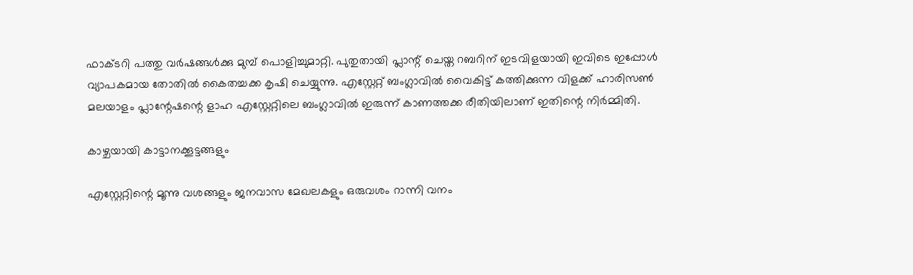ഫാക്ടറി പത്തു വർഷങ്ങൾക്കു മുമ്പ് പൊളിച്ചുമാറ്റി. പുതുതായി പ്ലാന്റ് ചെയ്ത റബറിന് ഇടവിളയായി ഇവിടെ ഇപ്പോൾ വ്യാപകമായ തോതിൽ കൈതച്ചക്ക കൃഷി ചെയ്യുന്നു. എസ്റ്റേറ്റ് ബംഗ്ലാവിൽ വൈകിട്ട് കത്തിക്കുന്ന വിളക്ക് ഹാരിസൺ മലയാളം പ്ലാന്റേഷന്റെ ളാഹ എസ്റ്റേറ്റിലെ ബംഗ്ലാവിൽ ഇരുന്ന് കാണത്തക്ക രീതിയിലാണ് ഇതിന്റെ നിർമ്മിതി.

കാഴ്ചയായി കാട്ടാനക്കൂട്ടങ്ങളും

എസ്റ്റേറ്റിന്റെ മൂന്നു വശങ്ങളും ജനവാസ മേഖലകളും ഒരുവശം റാന്നി വനം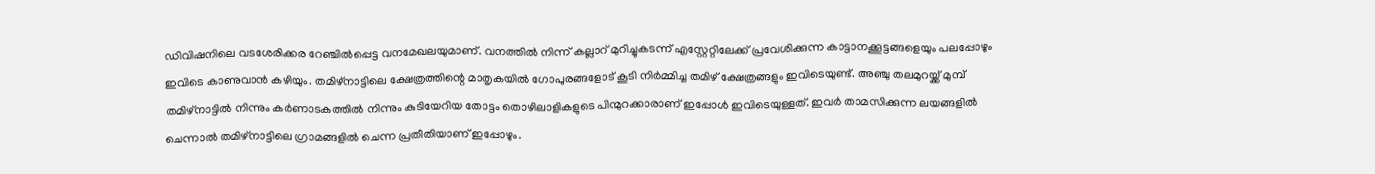ഡിവിഷനിലെ വടശേരിക്കര റേഞ്ചിൽപ്പെട്ട വനമേഖലയുമാണ്. വനത്തിൽ നിന്ന് കല്ലാറ് മുറിച്ചുകടന്ന് എസ്റ്റേറ്റിലേക്ക് പ്രവേശിക്കുന്ന കാട്ടാനക്കൂട്ടങ്ങളെയും പലപ്പോഴും ഇവിടെ കാണുവാൻ കഴിയും. തമിഴ്നാട്ടിലെ ക്ഷേത്രത്തിന്റെ മാതൃകയിൽ ഗോപുരങ്ങളോട് കൂടി നിർമ്മിച്ച തമിഴ് ക്ഷേത്രങ്ങളും ഇവിടെയുണ്ട്. അഞ്ചു തലമുറയ്ക്ക് മുമ്പ് തമിഴ്നാട്ടിൽ നിന്നും കർണാടകത്തിൽ നിന്നും കുടിയേറിയ തോട്ടം തൊഴിലാളികളുടെ പിന്മുറക്കാരാണ് ഇപ്പോൾ ഇവിടെയുള്ളത്. ഇവർ താമസിക്കുന്ന ലയങ്ങളിൽ ചെന്നാൽ തമിഴ്നാട്ടിലെ ഗ്രാമങ്ങളിൽ ചെന്ന പ്രതീതിയാണ് ഇപ്പോഴും.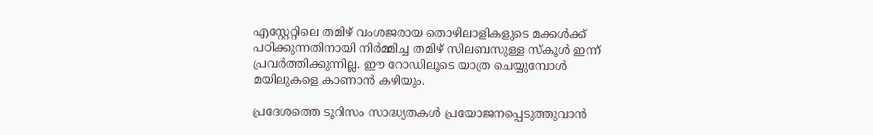എസ്റ്റേറ്റിലെ തമിഴ് വംശജരായ തൊഴിലാളികളുടെ മക്കൾക്ക് പഠിക്കുന്നതിനായി നിർമ്മിച്ച തമിഴ് സിലബസുള്ള സ്കൂൾ ഇന്ന് പ്രവർത്തിക്കുന്നില്ല. ഈ റോഡിലൂടെ യാത്ര ചെയ്യുമ്പോൾ മയിലുകളെ കാണാൻ കഴിയും.

പ്രദേശത്തെ ടൂറിസം സാദ്ധ്യതകൾ പ്രയോജനപ്പെടുത്തുവാൻ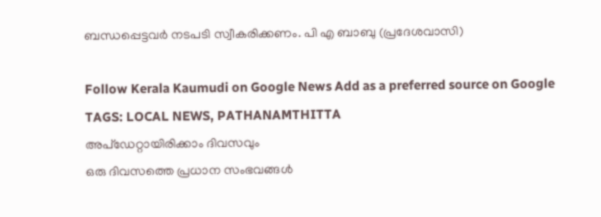ബന്ധപ്പെട്ടവർ നടപടി സ്വീകരിക്കണം. പി എ ബാബു (പ്രദേശവാസി)

Follow Kerala Kaumudi on Google News Add as a preferred source on Google
TAGS: LOCAL NEWS, PATHANAMTHITTA
അപ്ഡേറ്റായിരിക്കാം ദിവസവും
ഒരു ദിവസത്തെ പ്രധാന സംഭവങ്ങൾ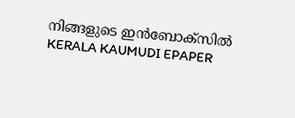നിങ്ങളുടെ ഇൻബോക്സിൽ
KERALA KAUMUDI EPAPER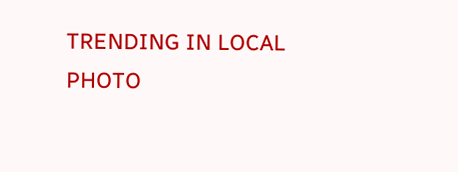TRENDING IN LOCAL
PHOTO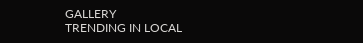GALLERY
TRENDING IN LOCAL